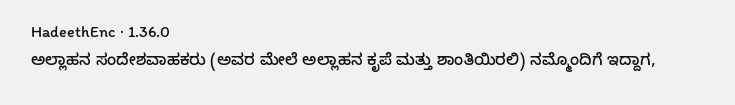HadeethEnc · 1.36.0
ಅಲ್ಲಾಹನ ಸಂದೇಶವಾಹಕರು (ಅವರ ಮೇಲೆ ಅಲ್ಲಾಹನ ಕೃಪೆ ಮತ್ತು ಶಾಂತಿಯಿರಲಿ) ನಮ್ಮೊಂದಿಗೆ ಇದ್ದಾಗ,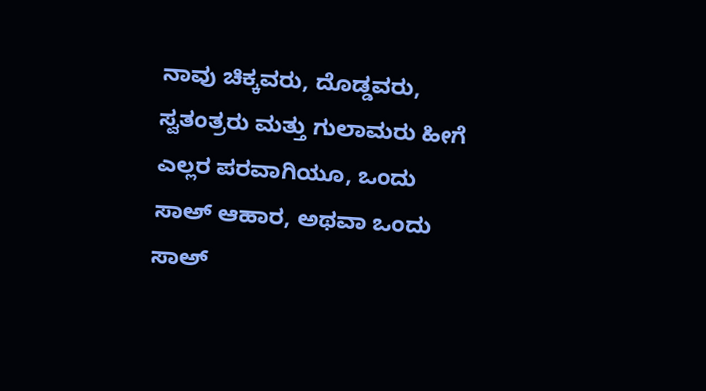ನಾವು ಚಿಕ್ಕವರು, ದೊಡ್ಡವರು, ಸ್ವತಂತ್ರರು ಮತ್ತು ಗುಲಾಮರು ಹೀಗೆ ಎಲ್ಲರ ಪರವಾಗಿಯೂ, ಒಂದು ಸಾಅ್ ಆಹಾರ, ಅಥವಾ ಒಂದು ಸಾಅ್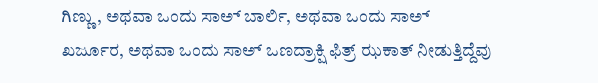ಗಿಣ್ಣು, ಅಥವಾ ಒಂದು ಸಾಅ್ ಬಾರ್ಲಿ, ಅಥವಾ ಒಂದು ಸಾಅ್ ಖರ್ಜೂರ, ಅಥವಾ ಒಂದು ಸಾಅ್ ಒಣದ್ರಾಕ್ಷಿ ಫಿತ್ರ್ ಝಕಾತ್ ನೀಡುತ್ತಿದ್ದೆವು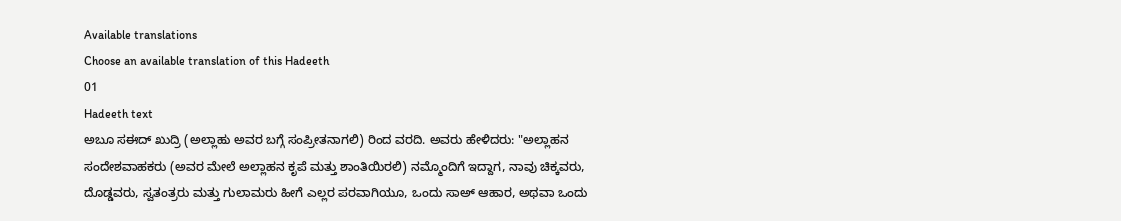Available translations
Choose an available translation of this Hadeeth
01
Hadeeth text
ಅಬೂ ಸಈದ್ ಖುದ್ರಿ (ಅಲ್ಲಾಹು ಅವರ ಬಗ್ಗೆ ಸಂಪ್ರೀತನಾಗಲಿ) ರಿಂದ ವರದಿ. ಅವರು ಹೇಳಿದರು: "ಅಲ್ಲಾಹನ ಸಂದೇಶವಾಹಕರು (ಅವರ ಮೇಲೆ ಅಲ್ಲಾಹನ ಕೃಪೆ ಮತ್ತು ಶಾಂತಿಯಿರಲಿ) ನಮ್ಮೊಂದಿಗೆ ಇದ್ದಾಗ, ನಾವು ಚಿಕ್ಕವರು, ದೊಡ್ಡವರು, ಸ್ವತಂತ್ರರು ಮತ್ತು ಗುಲಾಮರು ಹೀಗೆ ಎಲ್ಲರ ಪರವಾಗಿಯೂ, ಒಂದು ಸಾಅ್ ಆಹಾರ, ಅಥವಾ ಒಂದು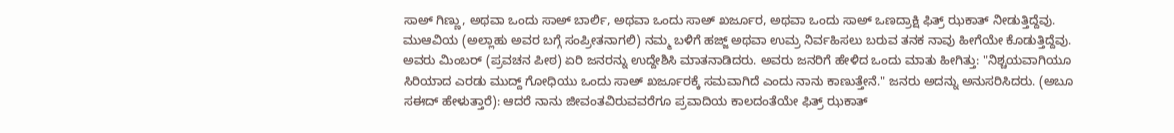ಸಾಅ್ ಗಿಣ್ಣು, ಅಥವಾ ಒಂದು ಸಾಅ್ ಬಾರ್ಲಿ, ಅಥವಾ ಒಂದು ಸಾಅ್ ಖರ್ಜೂರ, ಅಥವಾ ಒಂದು ಸಾಅ್ ಒಣದ್ರಾಕ್ಷಿ ಫಿತ್ರ್ ಝಕಾತ್ ನೀಡುತ್ತಿದ್ದೆವು. ಮುಆವಿಯ (ಅಲ್ಲಾಹು ಅವರ ಬಗ್ಗೆ ಸಂಪ್ರೀತನಾಗಲಿ) ನಮ್ಮ ಬಳಿಗೆ ಹಜ್ಜ್ ಅಥವಾ ಉಮ್ರ ನಿರ್ವಹಿಸಲು ಬರುವ ತನಕ ನಾವು ಹೀಗೆಯೇ ಕೊಡುತ್ತಿದ್ದೆವು. ಅವರು ಮಿಂಬರ್ (ಪ್ರವಚನ ಪೀಠ) ಏರಿ ಜನರನ್ನು ಉದ್ದೇಶಿಸಿ ಮಾತನಾಡಿದರು. ಅವರು ಜನರಿಗೆ ಹೇಳಿದ ಒಂದು ಮಾತು ಹೀಗಿತ್ತು: "ನಿಶ್ಚಯವಾಗಿಯೂ ಸಿರಿಯಾದ ಎರಡು ಮುದ್ದ್ ಗೋಧಿಯು ಒಂದು ಸಾಅ್ ಖರ್ಜೂರಕ್ಕೆ ಸಮವಾಗಿದೆ ಎಂದು ನಾನು ಕಾಣುತ್ತೇನೆ." ಜನರು ಅದನ್ನು ಅನುಸರಿಸಿದರು. (ಅಬೂ ಸಈದ್ ಹೇಳುತ್ತಾರೆ): ಆದರೆ ನಾನು ಜೀವಂತವಿರುವವರೆಗೂ ಪ್ರವಾದಿಯ ಕಾಲದಂತೆಯೇ ಫಿತ್ರ್ ಝಕಾತ್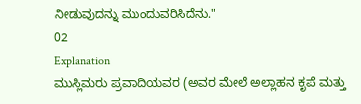ನೀಡುವುದನ್ನು ಮುಂದುವರಿಸಿದೆನು."
02
Explanation
ಮುಸ್ಲಿಮರು ಪ್ರವಾದಿಯವರ (ಅವರ ಮೇಲೆ ಅಲ್ಲಾಹನ ಕೃಪೆ ಮತ್ತು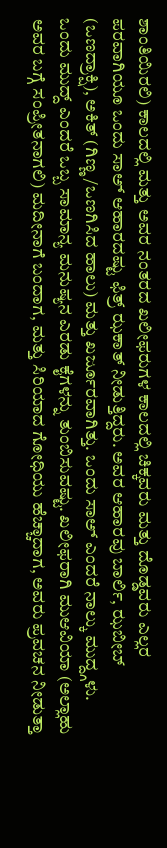ಶಾಂತಿಯಿರಲಿ) ಕಾಲದಲ್ಲಿ ಮತ್ತು ಅವರ ನಂತರದ ಖಲೀಫರುಗಳ ಕಾಲದಲ್ಲಿ ಚಿಕ್ಕವರು ಮತ್ತು ದೊಡ್ಡವರು ಎಲ್ಲರ ಪರವಾಗಿಯೂ ಒಂದು ಸಾಅ್ ಆಹಾರದಷ್ಟು ಫಿತ್ರ್ ಝಕಾತ್ ನೀಡುತ್ತಿದ್ದರು. ಅವರ ಆಹಾರವು ಬಾರ್ಲಿ, ಝಬೀಬ್ (ಒಣದ್ರಾಕ್ಷಿ), ಅಕಿತ್ (ಗಿಣ್ಣ/ಒಣಗಿಸಿದ ಹಾಲು) ಮತ್ತು ಖರ್ಜೂರವಾಗಿತ್ತು. ಒಂದು ಸಾಅ್ ಎಂದರೆ ನಾಲ್ಕು ಮುದ್ದ್ಗಳು. ಒಂದು ಮುದ್ದ್ ಎಂದರೆ ಒಬ್ಬ ಸಾಮಾನ್ಯ ಮನುಷ್ಯನ ಎರಡು ಕೈಗಳನ್ನು ತುಂಬಿಸುವಷ್ಟು. ಖಲೀಫರಾಗಿ ಮುಆವಿಯಾ (ಅಲ್ಲಾಹು ಅವರ ಬಗ್ಗೆ ಸಂಪ್ರೀತನಾಗಲಿ) ಮದೀನಾಗೆ ಬಂದಾಗ, ಮತ್ತು ಸಿರಿಯಾದ ಗೋಧಿಯು ಹೆಚ್ಚಾದಾಗ, ಅವರು ಪ್ರವಚನ ನೀಡುತ್ತಾ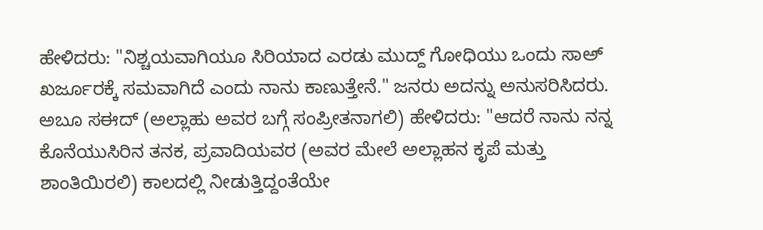ಹೇಳಿದರು: "ನಿಶ್ಚಯವಾಗಿಯೂ ಸಿರಿಯಾದ ಎರಡು ಮುದ್ದ್ ಗೋಧಿಯು ಒಂದು ಸಾಅ್ ಖರ್ಜೂರಕ್ಕೆ ಸಮವಾಗಿದೆ ಎಂದು ನಾನು ಕಾಣುತ್ತೇನೆ." ಜನರು ಅದನ್ನು ಅನುಸರಿಸಿದರು. ಅಬೂ ಸಈದ್ (ಅಲ್ಲಾಹು ಅವರ ಬಗ್ಗೆ ಸಂಪ್ರೀತನಾಗಲಿ) ಹೇಳಿದರು: "ಆದರೆ ನಾನು ನನ್ನ ಕೊನೆಯುಸಿರಿನ ತನಕ, ಪ್ರವಾದಿಯವರ (ಅವರ ಮೇಲೆ ಅಲ್ಲಾಹನ ಕೃಪೆ ಮತ್ತು ಶಾಂತಿಯಿರಲಿ) ಕಾಲದಲ್ಲಿ ನೀಡುತ್ತಿದ್ದಂತೆಯೇ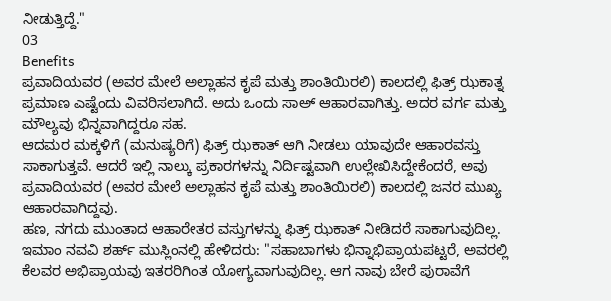ನೀಡುತ್ತಿದ್ದೆ."
03
Benefits
ಪ್ರವಾದಿಯವರ (ಅವರ ಮೇಲೆ ಅಲ್ಲಾಹನ ಕೃಪೆ ಮತ್ತು ಶಾಂತಿಯಿರಲಿ) ಕಾಲದಲ್ಲಿ ಫಿತ್ರ್ ಝಕಾತ್ನ ಪ್ರಮಾಣ ಎಷ್ಟೆಂದು ವಿವರಿಸಲಾಗಿದೆ. ಅದು ಒಂದು ಸಾಅ್ ಆಹಾರವಾಗಿತ್ತು. ಅದರ ವರ್ಗ ಮತ್ತು ಮೌಲ್ಯವು ಭಿನ್ನವಾಗಿದ್ದರೂ ಸಹ.
ಆದಮರ ಮಕ್ಕಳಿಗೆ (ಮನುಷ್ಯರಿಗೆ) ಫಿತ್ರ್ ಝಕಾತ್ ಆಗಿ ನೀಡಲು ಯಾವುದೇ ಆಹಾರವಸ್ತು ಸಾಕಾಗುತ್ತವೆ. ಆದರೆ ಇಲ್ಲಿ ನಾಲ್ಕು ಪ್ರಕಾರಗಳನ್ನು ನಿರ್ದಿಷ್ಟವಾಗಿ ಉಲ್ಲೇಖಿಸಿದ್ದೇಕೆಂದರೆ, ಅವು ಪ್ರವಾದಿಯವರ (ಅವರ ಮೇಲೆ ಅಲ್ಲಾಹನ ಕೃಪೆ ಮತ್ತು ಶಾಂತಿಯಿರಲಿ) ಕಾಲದಲ್ಲಿ ಜನರ ಮುಖ್ಯ ಆಹಾರವಾಗಿದ್ದವು.
ಹಣ, ನಗದು ಮುಂತಾದ ಆಹಾರೇತರ ವಸ್ತುಗಳನ್ನು ಫಿತ್ರ್ ಝಕಾತ್ ನೀಡಿದರೆ ಸಾಕಾಗುವುದಿಲ್ಲ.
ಇಮಾಂ ನವವಿ ಶರ್ಹ್ ಮುಸ್ಲಿಂನಲ್ಲಿ ಹೇಳಿದರು: "ಸಹಾಬಾಗಳು ಭಿನ್ನಾಭಿಪ್ರಾಯಪಟ್ಟರೆ, ಅವರಲ್ಲಿ ಕೆಲವರ ಅಭಿಪ್ರಾಯವು ಇತರರಿಗಿಂತ ಯೋಗ್ಯವಾಗುವುದಿಲ್ಲ. ಆಗ ನಾವು ಬೇರೆ ಪುರಾವೆಗೆ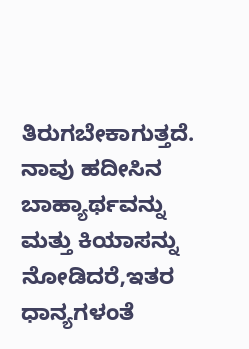ತಿರುಗಬೇಕಾಗುತ್ತದೆ. ನಾವು ಹದೀಸಿನ ಬಾಹ್ಯಾರ್ಥವನ್ನು ಮತ್ತು ಕಿಯಾಸನ್ನು ನೋಡಿದರೆ,ಇತರ ಧಾನ್ಯಗಳಂತೆ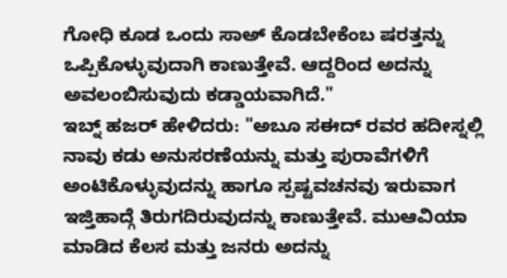ಗೋಧಿ ಕೂಡ ಒಂದು ಸಾಅ್ ಕೊಡಬೇಕೆಂಬ ಷರತ್ತನ್ನು ಒಪ್ಪಿಕೊಳ್ಳುವುದಾಗಿ ಕಾಣುತ್ತೇವೆ. ಆದ್ದರಿಂದ ಅದನ್ನು ಅವಲಂಬಿಸುವುದು ಕಡ್ಡಾಯವಾಗಿದೆ."
ಇಬ್ನ್ ಹಜರ್ ಹೇಳಿದರು: "ಅಬೂ ಸಈದ್ ರವರ ಹದೀಸ್ನಲ್ಲಿ ನಾವು ಕಡು ಅನುಸರಣೆಯನ್ನು ಮತ್ತು ಪುರಾವೆಗಳಿಗೆ ಅಂಟಿಕೊಳ್ಳುವುದನ್ನು ಹಾಗೂ ಸ್ಪಷ್ಟವಚನವು ಇರುವಾಗ ಇಜ್ತಿಹಾದ್ಗೆ ತಿರುಗದಿರುವುದನ್ನು ಕಾಣುತ್ತೇವೆ. ಮುಆವಿಯಾ ಮಾಡಿದ ಕೆಲಸ ಮತ್ತು ಜನರು ಅದನ್ನು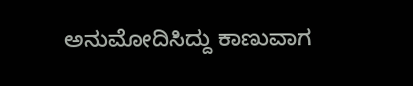ಅನುಮೋದಿಸಿದ್ದು ಕಾಣುವಾಗ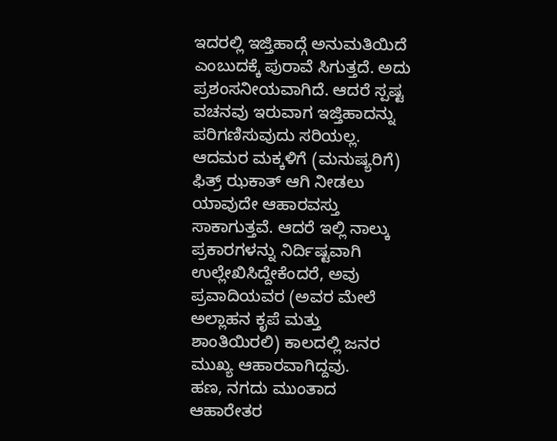ಇದರಲ್ಲಿ ಇಜ್ತಿಹಾದ್ಗೆ ಅನುಮತಿಯಿದೆ ಎಂಬುದಕ್ಕೆ ಪುರಾವೆ ಸಿಗುತ್ತದೆ. ಅದು ಪ್ರಶಂಸನೀಯವಾಗಿದೆ. ಆದರೆ ಸ್ಪಷ್ಟ ವಚನವು ಇರುವಾಗ ಇಜ್ತಿಹಾದನ್ನು ಪರಿಗಣಿಸುವುದು ಸರಿಯಲ್ಲ.
ಆದಮರ ಮಕ್ಕಳಿಗೆ (ಮನುಷ್ಯರಿಗೆ) ಫಿತ್ರ್ ಝಕಾತ್ ಆಗಿ ನೀಡಲು ಯಾವುದೇ ಆಹಾರವಸ್ತು ಸಾಕಾಗುತ್ತವೆ. ಆದರೆ ಇಲ್ಲಿ ನಾಲ್ಕು ಪ್ರಕಾರಗಳನ್ನು ನಿರ್ದಿಷ್ಟವಾಗಿ ಉಲ್ಲೇಖಿಸಿದ್ದೇಕೆಂದರೆ, ಅವು ಪ್ರವಾದಿಯವರ (ಅವರ ಮೇಲೆ ಅಲ್ಲಾಹನ ಕೃಪೆ ಮತ್ತು ಶಾಂತಿಯಿರಲಿ) ಕಾಲದಲ್ಲಿ ಜನರ ಮುಖ್ಯ ಆಹಾರವಾಗಿದ್ದವು.
ಹಣ, ನಗದು ಮುಂತಾದ ಆಹಾರೇತರ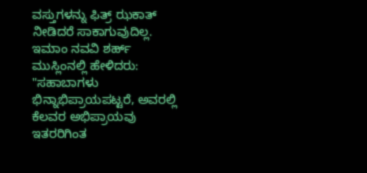ವಸ್ತುಗಳನ್ನು ಫಿತ್ರ್ ಝಕಾತ್ ನೀಡಿದರೆ ಸಾಕಾಗುವುದಿಲ್ಲ.
ಇಮಾಂ ನವವಿ ಶರ್ಹ್ ಮುಸ್ಲಿಂನಲ್ಲಿ ಹೇಳಿದರು: "ಸಹಾಬಾಗಳು ಭಿನ್ನಾಭಿಪ್ರಾಯಪಟ್ಟರೆ, ಅವರಲ್ಲಿ ಕೆಲವರ ಅಭಿಪ್ರಾಯವು ಇತರರಿಗಿಂತ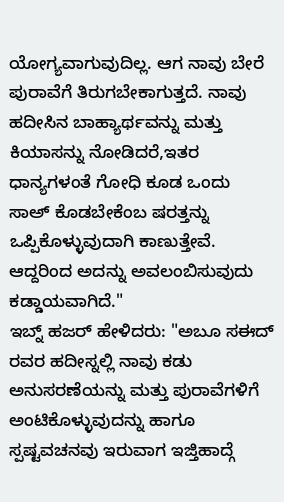ಯೋಗ್ಯವಾಗುವುದಿಲ್ಲ. ಆಗ ನಾವು ಬೇರೆ ಪುರಾವೆಗೆ ತಿರುಗಬೇಕಾಗುತ್ತದೆ. ನಾವು ಹದೀಸಿನ ಬಾಹ್ಯಾರ್ಥವನ್ನು ಮತ್ತು ಕಿಯಾಸನ್ನು ನೋಡಿದರೆ,ಇತರ ಧಾನ್ಯಗಳಂತೆ ಗೋಧಿ ಕೂಡ ಒಂದು ಸಾಅ್ ಕೊಡಬೇಕೆಂಬ ಷರತ್ತನ್ನು ಒಪ್ಪಿಕೊಳ್ಳುವುದಾಗಿ ಕಾಣುತ್ತೇವೆ. ಆದ್ದರಿಂದ ಅದನ್ನು ಅವಲಂಬಿಸುವುದು ಕಡ್ಡಾಯವಾಗಿದೆ."
ಇಬ್ನ್ ಹಜರ್ ಹೇಳಿದರು: "ಅಬೂ ಸಈದ್ ರವರ ಹದೀಸ್ನಲ್ಲಿ ನಾವು ಕಡು ಅನುಸರಣೆಯನ್ನು ಮತ್ತು ಪುರಾವೆಗಳಿಗೆ ಅಂಟಿಕೊಳ್ಳುವುದನ್ನು ಹಾಗೂ ಸ್ಪಷ್ಟವಚನವು ಇರುವಾಗ ಇಜ್ತಿಹಾದ್ಗೆ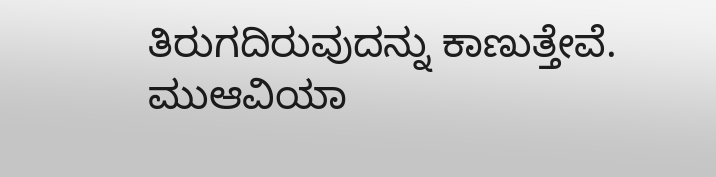ತಿರುಗದಿರುವುದನ್ನು ಕಾಣುತ್ತೇವೆ. ಮುಆವಿಯಾ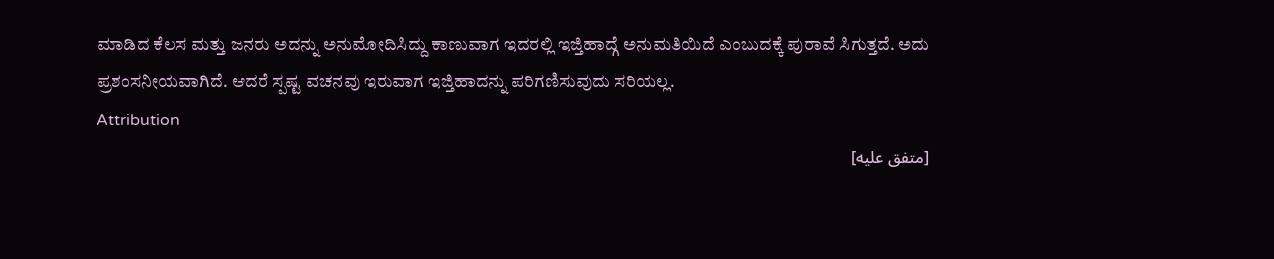ಮಾಡಿದ ಕೆಲಸ ಮತ್ತು ಜನರು ಅದನ್ನು ಅನುಮೋದಿಸಿದ್ದು ಕಾಣುವಾಗ ಇದರಲ್ಲಿ ಇಜ್ತಿಹಾದ್ಗೆ ಅನುಮತಿಯಿದೆ ಎಂಬುದಕ್ಕೆ ಪುರಾವೆ ಸಿಗುತ್ತದೆ. ಅದು ಪ್ರಶಂಸನೀಯವಾಗಿದೆ. ಆದರೆ ಸ್ಪಷ್ಟ ವಚನವು ಇರುವಾಗ ಇಜ್ತಿಹಾದನ್ನು ಪರಿಗಣಿಸುವುದು ಸರಿಯಲ್ಲ.
Attribution
[متفق عليه]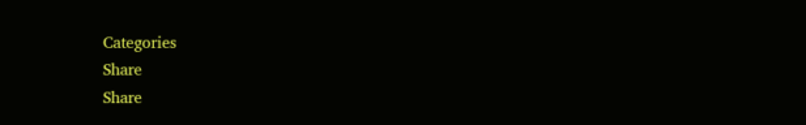Categories
Share
Share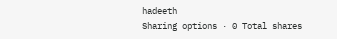hadeeth
Sharing options · 0 Total shares